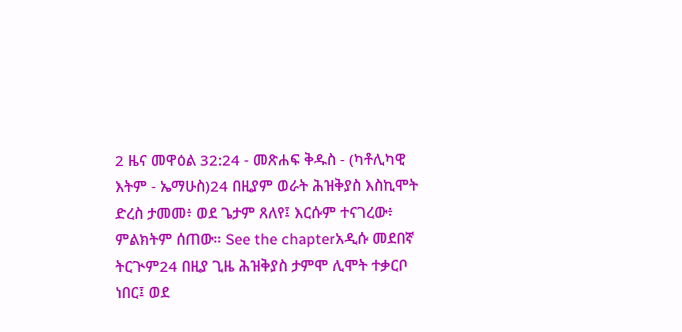2 ዜና መዋዕል 32:24 - መጽሐፍ ቅዱስ - (ካቶሊካዊ እትም - ኤማሁስ)24 በዚያም ወራት ሕዝቅያስ እስኪሞት ድረስ ታመመ፥ ወደ ጌታም ጸለየ፤ እርሱም ተናገረው፥ ምልክትም ሰጠው። See the chapterአዲሱ መደበኛ ትርጒም24 በዚያ ጊዜ ሕዝቅያስ ታምሞ ሊሞት ተቃርቦ ነበር፤ ወደ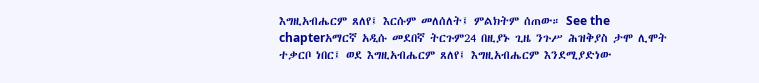እግዚአብሔርም ጸለየ፤ እርሱም መለሰለት፤ ምልክትም ሰጠው። See the chapterአማርኛ አዲሱ መደበኛ ትርጉም24 በዚያኑ ጊዜ ንጉሥ ሕዝቅያስ ታሞ ሊሞት ተቃርቦ ነበር፤ ወደ እግዚአብሔርም ጸለየ፤ እግዚአብሔርም እንደሚያድነው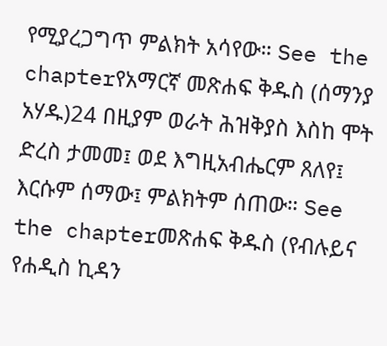የሚያረጋግጥ ምልክት አሳየው። See the chapterየአማርኛ መጽሐፍ ቅዱስ (ሰማንያ አሃዱ)24 በዚያም ወራት ሕዝቅያስ እስከ ሞት ድረስ ታመመ፤ ወደ እግዚአብሔርም ጸለየ፤ እርሱም ሰማው፤ ምልክትም ሰጠው። See the chapterመጽሐፍ ቅዱስ (የብሉይና የሐዲስ ኪዳን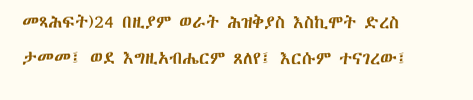መጻሕፍት)24 በዚያም ወራት ሕዝቅያስ እስኪሞት ድረስ ታመመ፤ ወደ እግዚአብሔርም ጸለየ፤ እርሱም ተናገረው፤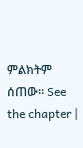ምልክትም ሰጠው። See the chapter |